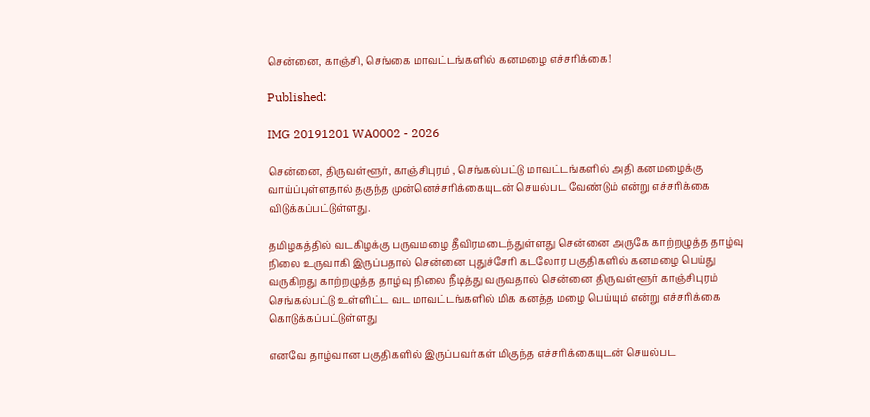சென்னை, காஞ்சி, செங்கை மாவட்டங்களில் கனமழை எச்சரிக்கை!

Published:

IMG 20191201 WA0002 - 2026

சென்னை, திருவள்ளூர், காஞ்சிபுரம் , செங்கல்பட்டு மாவட்டங்களில் அதி கனமழைக்கு வாய்ப்புள்ளதால் தகுந்த முன்னெச்சரிக்கையுடன் செயல்பட வேண்டும் என்று எச்சரிக்கை விடுக்கப்பட்டுள்ளது.

தமிழகத்தில் வடகிழக்கு பருவமழை தீவிரமடைந்துள்ளது சென்னை அருகே காற்றழுத்த தாழ்வு நிலை உருவாகி இருப்பதால் சென்னை புதுச்சேரி கடலோர பகுதிகளில் கனமழை பெய்து வருகிறது காற்றழுத்த தாழ்வு நிலை நீடித்து வருவதால் சென்னை திருவள்ளூர் காஞ்சிபுரம் செங்கல்பட்டு உள்ளிட்ட வட மாவட்டங்களில் மிக கனத்த மழை பெய்யும் என்று எச்சரிக்கை கொடுக்கப்பட்டுள்ளது

எனவே தாழ்வான பகுதிகளில் இருப்பவர்கள் மிகுந்த எச்சரிக்கையுடன் செயல்பட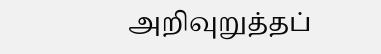அறிவுறுத்தப்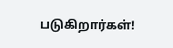படுகிறார்கள்!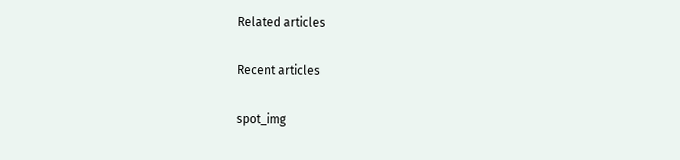Related articles

Recent articles

spot_img